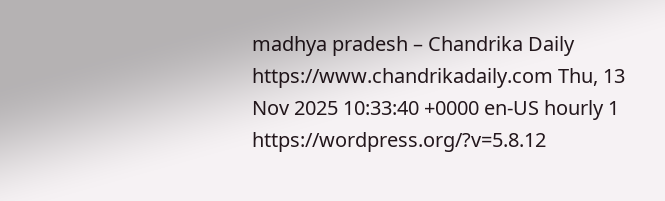madhya pradesh – Chandrika Daily https://www.chandrikadaily.com Thu, 13 Nov 2025 10:33:40 +0000 en-US hourly 1 https://wordpress.org/?v=5.8.12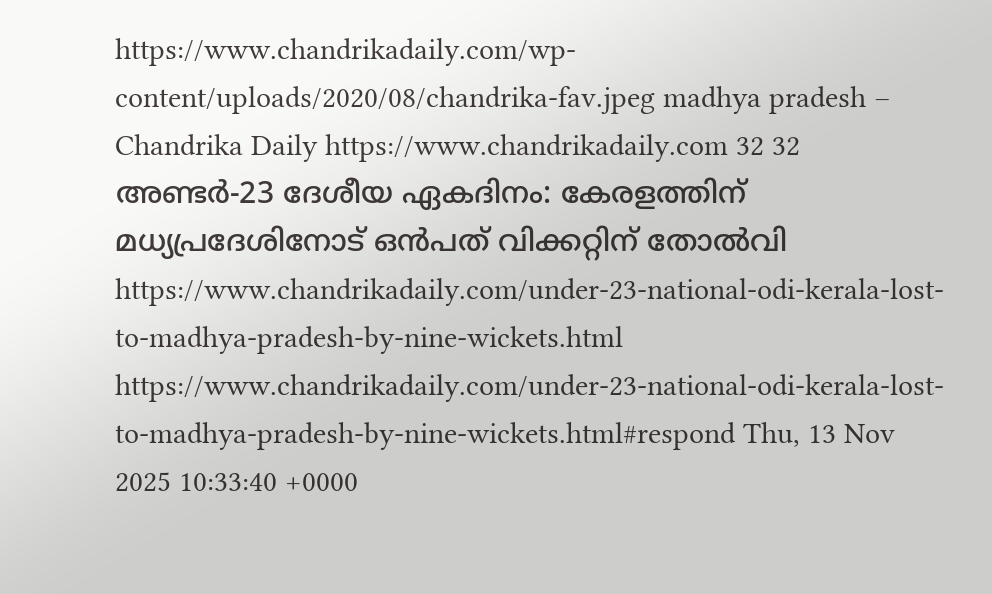https://www.chandrikadaily.com/wp-content/uploads/2020/08/chandrika-fav.jpeg madhya pradesh – Chandrika Daily https://www.chandrikadaily.com 32 32 അണ്ടർ-23 ദേശീയ ഏകദിനം: കേരളത്തിന് മധ്യപ്രദേശിനോട് ഒൻപത് വിക്കറ്റിന് തോൽവി https://www.chandrikadaily.com/under-23-national-odi-kerala-lost-to-madhya-pradesh-by-nine-wickets.html https://www.chandrikadaily.com/under-23-national-odi-kerala-lost-to-madhya-pradesh-by-nine-wickets.html#respond Thu, 13 Nov 2025 10:33:40 +0000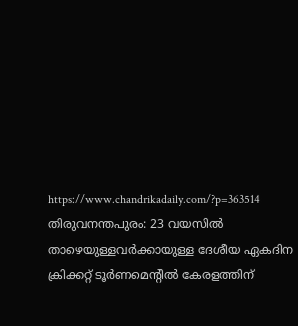https://www.chandrikadaily.com/?p=363514 തിരുവനന്തപുരം: 23 വയസിൽ താഴെയുള്ളവർ‍ക്കായുള്ള ദേശീയ ഏകദിന ക്രിക്കറ്റ് ടൂർണമെന്റിൽ കേരളത്തിന്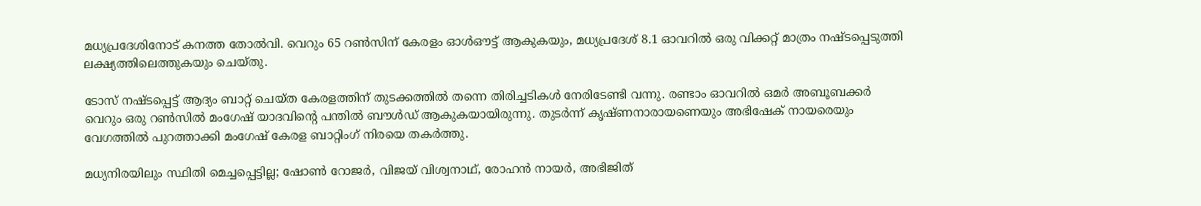മധ്യപ്രദേശിനോട് കനത്ത തോൽവി. വെറും 65 റൺസിന് കേരളം ഓൾഔട്ട് ആകുകയും, മധ്യപ്രദേശ് 8.1 ഓവറിൽ ഒരു വിക്കറ്റ് മാത്രം നഷ്ടപ്പെടുത്തി ലക്ഷ്യത്തിലെത്തുകയും ചെയ്തു.

ടോസ് നഷ്ടപ്പെട്ട് ആദ്യം ബാറ്റ് ചെയ്ത കേരളത്തിന് തുടക്കത്തിൽ തന്നെ തിരിച്ചടികൾ നേരിടേണ്ടി വന്നു. രണ്ടാം ഓവറിൽ ഒമർ അബൂബക്കർ വെറും ഒരു റൺസിൽ മംഗേഷ് യാദവിന്റെ പന്തിൽ ബൗൾഡ് ആകുകയായിരുന്നു. തുടർന്ന് കൃഷ്ണനാരായണെയും അഭിഷേക് നായരെയും വേഗത്തിൽ പുറത്താക്കി മംഗേഷ് കേരള ബാറ്റിംഗ് നിരയെ തകർത്തു.

മധ്യനിരയിലും സ്ഥിതി മെച്ചപ്പെട്ടില്ല; ഷോൺ റോജർ, വിജയ് വിശ്വനാഥ്, രോഹൻ നായർ, അഭിജിത്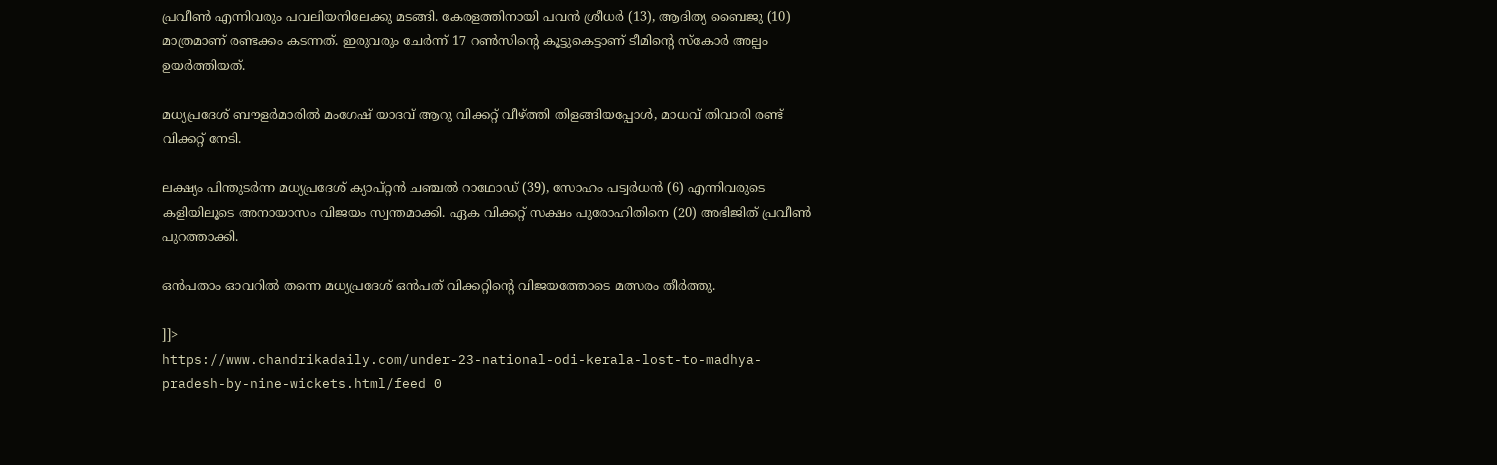പ്രവീൺ എന്നിവരും പവലിയനിലേക്കു മടങ്ങി. കേരളത്തിനായി പവൻ ശ്രീധർ (13), ആദിത്യ ബൈജു (10) മാത്രമാണ് രണ്ടക്കം കടന്നത്. ഇരുവരും ചേർന്ന് 17 റൺസിന്റെ കൂട്ടുകെട്ടാണ് ടീമിന്റെ സ്‌കോർ അല്പം ഉയർത്തിയത്.

മധ്യപ്രദേശ് ബൗളർമാരിൽ മംഗേഷ് യാദവ് ആറു വിക്കറ്റ് വീഴ്ത്തി തിളങ്ങിയപ്പോൾ, മാധവ് തിവാരി രണ്ട് വിക്കറ്റ് നേടി.

ലക്ഷ്യം പിന്തുടർന്ന മധ്യപ്രദേശ് ക്യാപ്റ്റൻ ചഞ്ചൽ റാഥോഡ് (39), സോഹം പട്വർധൻ (6) എന്നിവരുടെ കളിയിലൂടെ അനായാസം വിജയം സ്വന്തമാക്കി. ഏക വിക്കറ്റ് സക്ഷം പുരോഹിതിനെ (20) അഭിജിത് പ്രവീൺ പുറത്താക്കി.

ഒൻപതാം ഓവറിൽ തന്നെ മധ്യപ്രദേശ് ഒൻപത് വിക്കറ്റിന്റെ വിജയത്തോടെ മത്സരം തീർത്തു.

]]>
https://www.chandrikadaily.com/under-23-national-odi-kerala-lost-to-madhya-pradesh-by-nine-wickets.html/feed 0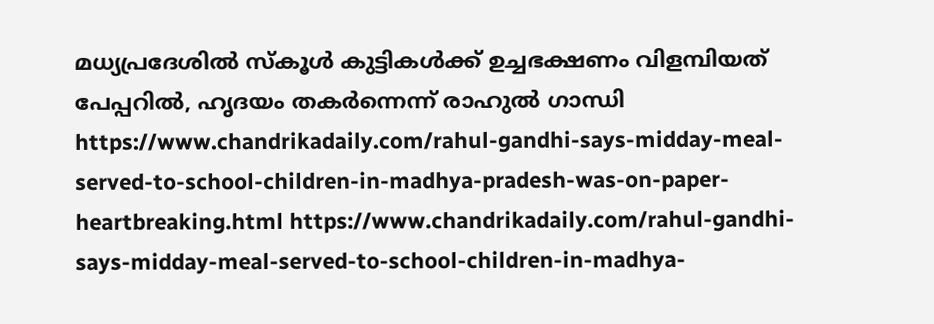മധ്യപ്രദേശില്‍ സ്‌കൂള്‍ കുട്ടികള്‍ക്ക് ഉച്ചഭക്ഷണം വിളമ്പിയത്‌ പേപ്പറില്‍, ഹൃദയം തകര്‍ന്നെന്ന് രാഹുല്‍ ഗാന്ധി https://www.chandrikadaily.com/rahul-gandhi-says-midday-meal-served-to-school-children-in-madhya-pradesh-was-on-paper-heartbreaking.html https://www.chandrikadaily.com/rahul-gandhi-says-midday-meal-served-to-school-children-in-madhya-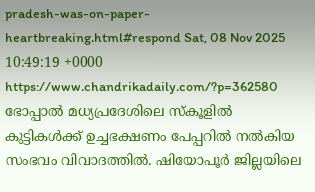pradesh-was-on-paper-heartbreaking.html#respond Sat, 08 Nov 2025 10:49:19 +0000 https://www.chandrikadaily.com/?p=362580 ഭോപ്പാല്‍ മധ്യപ്രദേശിലെ സ്‌കൂളില്‍ കുട്ടികള്‍ക്ക് ഉച്ചഭക്ഷണം പേപ്പറില്‍ നല്‍കിയ സംഭവം വിവാദത്തില്‍. ഷിയോപൂര്‍ ജില്ലയിലെ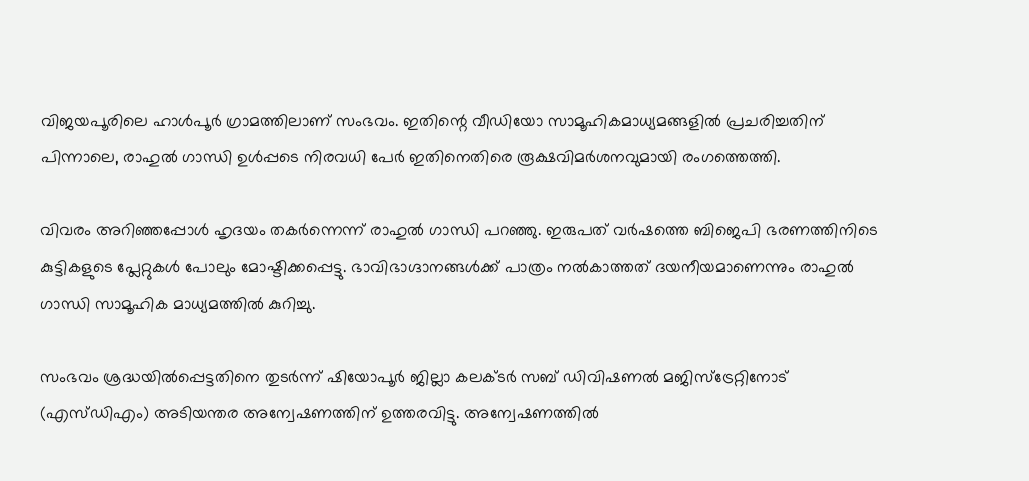വിജയപൂരിലെ ഹാള്‍പൂര്‍ ഗ്രാമത്തിലാണ് സംഭവം. ഇതിന്റെ വീഡിയോ സാമൂഹികമാധ്യമങ്ങളില്‍ പ്രചരിച്ചതിന് പിന്നാലെ, രാഹുല്‍ ഗാന്ധി ഉള്‍പ്പടെ നിരവധി പേര്‍ ഇതിനെതിരെ രൂക്ഷവിമര്‍ശനവുമായി രംഗത്തെത്തി.

വിവരം അറിഞ്ഞപ്പോള്‍ ഹൃദയം തകര്‍ന്നെന്ന് രാഹുല്‍ ഗാന്ധി പറഞ്ഞു. ഇരുപത് വര്‍ഷത്തെ ബിജെപി ഭരണത്തിനിടെ കുട്ടികളുടെ പ്ലേറ്റുകള്‍ പോലും മോഷ്ടിക്കപ്പെട്ടു. ഭാവിഭാഗ്ദാനങ്ങള്‍ക്ക് പാത്രം നല്‍കാത്തത് ദയനീയമാണെന്നും രാഹുല്‍ ഗാന്ധി സാമൂഹിക മാധ്യമത്തില്‍ കുറിച്ചു.

സംഭവം ശ്രദ്ധയില്‍പ്പെട്ടതിനെ തുടര്‍ന്ന് ഷിയോപൂര്‍ ജില്ലാ കലക്ടര്‍ സബ് ഡിവിഷണല്‍ മജിസ്ട്രേറ്റിനോട് (എസ്ഡിഎം) അടിയന്തര അന്വേഷണത്തിന് ഉത്തരവിട്ടു. അന്വേഷണത്തില്‍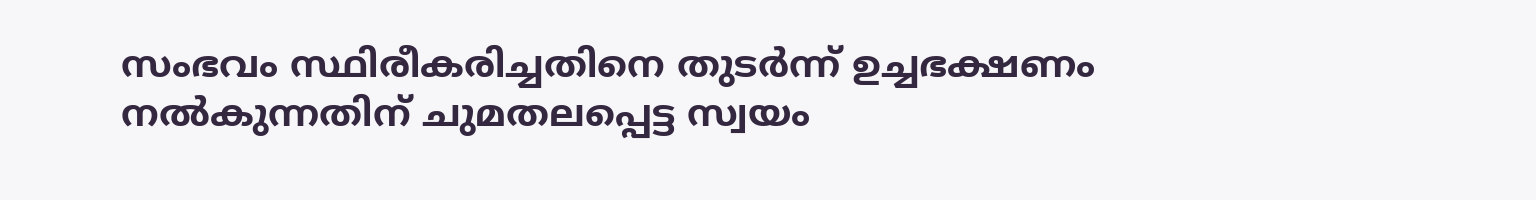സംഭവം സ്ഥിരീകരിച്ചതിനെ തുടര്‍ന്ന് ഉച്ചഭക്ഷണം നല്‍കുന്നതിന് ചുമതലപ്പെട്ട സ്വയം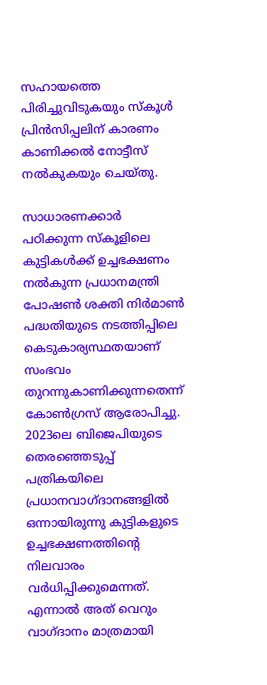സഹായത്തെ പിരിച്ചുവിടുകയും സ്‌കൂള്‍ പ്രിന്‍സിപ്പലിന് കാരണം കാണിക്കല്‍ നോട്ടീസ് നല്‍കുകയും ചെയ്തു.

സാധാരണക്കാര്‍ പഠിക്കുന്ന സ്‌കൂളിലെ കുട്ടികള്‍ക്ക് ഉച്ചഭക്ഷണം നല്‍കുന്ന പ്രധാനമന്ത്രി പോഷണ്‍ ശക്തി നിര്‍മാണ്‍ പദ്ധതിയുടെ നടത്തിപ്പിലെ കെടുകാര്യസ്ഥതയാണ് സംഭവം തുറന്നുകാണിക്കുന്നതെന്ന് കോണ്‍ഗ്രസ് ആരോപിച്ചു. 2023ലെ ബിജെപിയുടെ തെരഞ്ഞെടുപ്പ് പത്രികയിലെ പ്രധാനവാഗ്ദാനങ്ങളില്‍ ഒന്നായിരുന്നു കുട്ടികളുടെ ഉച്ചഭക്ഷണത്തിന്റെ നിലവാരം വര്‍ധിപ്പിക്കുമെന്നത്. എന്നാല്‍ അത് വെറും വാഗ്ദാനം മാത്രമായി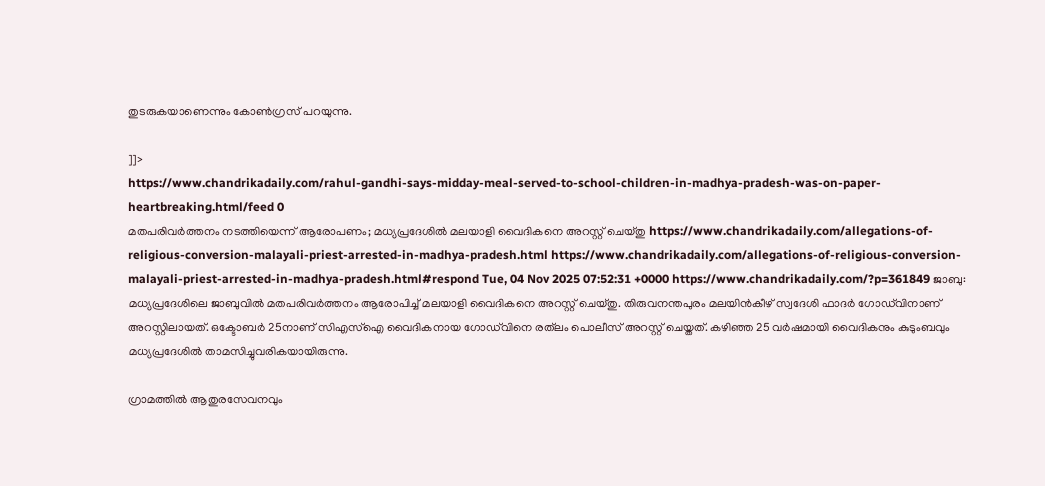തുടരുകയാണെന്നും കോണ്‍ഗ്രസ് പറയുന്നു.

]]>
https://www.chandrikadaily.com/rahul-gandhi-says-midday-meal-served-to-school-children-in-madhya-pradesh-was-on-paper-heartbreaking.html/feed 0
മതപരിവര്‍ത്തനം നടത്തിയെന്ന് ആരോപണം; മധ്യപ്രദേശില്‍ മലയാളി വൈദികനെ അറസ്റ്റ് ചെയ്തു https://www.chandrikadaily.com/allegations-of-religious-conversion-malayali-priest-arrested-in-madhya-pradesh.html https://www.chandrikadaily.com/allegations-of-religious-conversion-malayali-priest-arrested-in-madhya-pradesh.html#respond Tue, 04 Nov 2025 07:52:31 +0000 https://www.chandrikadaily.com/?p=361849 ജാബു: മധ്യപ്രദേശിലെ ജാബുവില്‍ മതപരിവര്‍ത്തനം ആരോപിച്ച് മലയാളി വൈദികനെ അറസ്റ്റ് ചെയ്തു. തിരുവനന്തപുരം മലയിന്‍കീഴ് സ്വദേശി ഫാദര്‍ ഗോഡ്‌വിനാണ് അറസ്റ്റിലായത്. ഒക്ടോബര്‍ 25നാണ് സിഎസ്‌ഐ വൈദികനായ ഗോഡ്‌വിനെ രത്‌ലം പൊലീസ് അറസ്റ്റ് ചെയ്തത്. കഴിഞ്ഞ 25 വര്‍ഷമായി വൈദികനും കുടുംബവും മധ്യപ്രദേശില്‍ താമസിച്ചുവരികയായിരുന്നു.

ഗ്രാമത്തില്‍ ആതുരസേവനവും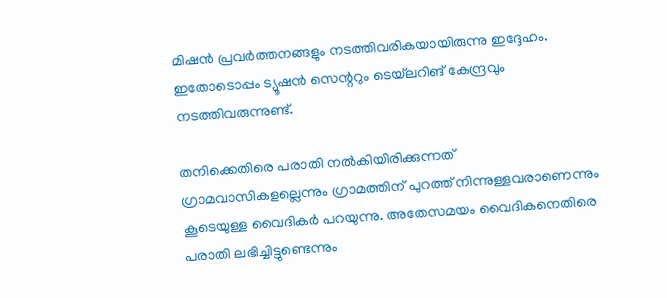മിഷന്‍ പ്രവര്‍ത്തനങ്ങളും നടത്തിവരികയായിരുന്നു ഇദ്ദേഹം. ഇതോടൊപ്പം ട്യൂഷന്‍ സെന്ററും ടെയ്‌ലറിങ് കേന്ദ്രവും നടത്തിവരുന്നുണ്ട്.

തനിക്കെതിരെ പരാതി നല്‍കിയിരിക്കുന്നത് ഗ്രാമവാസികളല്ലെന്നും ഗ്രാമത്തിന് പുറത്ത് നിന്നുള്ളവരാണെന്നും കൂടെയുള്ള വൈദികര്‍ പറയുന്നു. അതേസമയം വൈദികനെതിരെ പരാതി ലഭിച്ചിട്ടുണ്ടെന്നും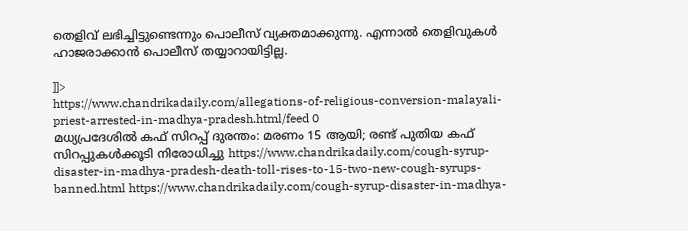തെളിവ് ലഭിച്ചിട്ടുണ്ടെന്നും പൊലീസ് വ്യക്തമാക്കുന്നു. എന്നാല്‍ തെളിവുകള്‍ ഹാജരാക്കാന്‍ പൊലീസ് തയ്യാറായിട്ടില്ല.

]]>
https://www.chandrikadaily.com/allegations-of-religious-conversion-malayali-priest-arrested-in-madhya-pradesh.html/feed 0
മധ്യപ്രദേശില്‍ കഫ് സിറപ്പ് ദുരന്തം: മരണം 15 ആയി; രണ്ട് പുതിയ കഫ് സിറപ്പുകള്‍ക്കൂടി നിരോധിച്ചു https://www.chandrikadaily.com/cough-syrup-disaster-in-madhya-pradesh-death-toll-rises-to-15-two-new-cough-syrups-banned.html https://www.chandrikadaily.com/cough-syrup-disaster-in-madhya-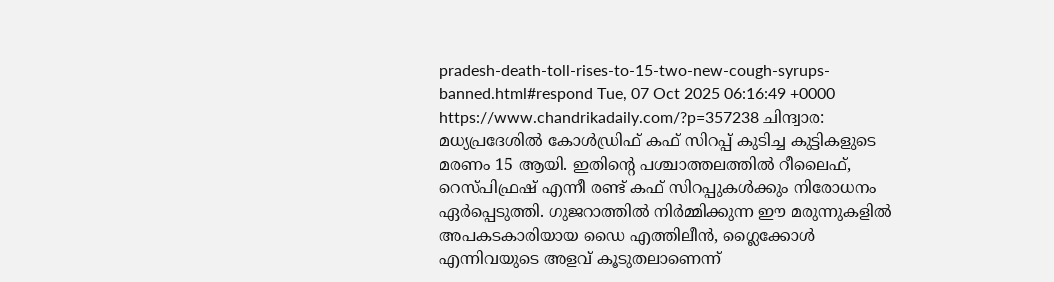pradesh-death-toll-rises-to-15-two-new-cough-syrups-banned.html#respond Tue, 07 Oct 2025 06:16:49 +0000 https://www.chandrikadaily.com/?p=357238 ചിന്ദ്വാര: മധ്യപ്രദേശില്‍ കോള്‍ഡ്രിഫ് കഫ് സിറപ്പ് കുടിച്ച കുട്ടികളുടെ മരണം 15 ആയി. ഇതിന്റെ പശ്ചാത്തലത്തില്‍ റീലൈഫ്, റെസ്പിഫ്രഷ് എന്നീ രണ്ട് കഫ് സിറപ്പുകള്‍ക്കും നിരോധനം ഏര്‍പ്പെടുത്തി. ഗുജറാത്തില്‍ നിര്‍മ്മിക്കുന്ന ഈ മരുന്നുകളില്‍ അപകടകാരിയായ ഡൈ എത്തിലീന്‍, ഗ്ലൈക്കോള്‍ എന്നിവയുടെ അളവ് കൂടുതലാണെന്ന്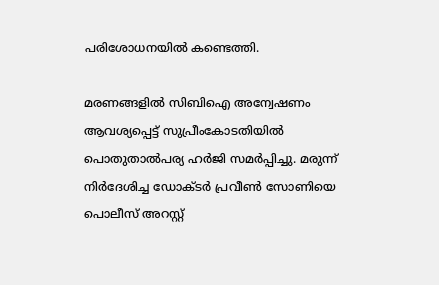പരിശോധനയില്‍ കണ്ടെത്തി.

മരണങ്ങളില്‍ സിബിഐ അന്വേഷണം ആവശ്യപ്പെട്ട് സുപ്രീംകോടതിയില്‍ പൊതുതാല്‍പര്യ ഹര്‍ജി സമര്‍പ്പിച്ചു. മരുന്ന് നിര്‍ദേശിച്ച ഡോക്ടര്‍ പ്രവീണ്‍ സോണിയെ പൊലീസ് അറസ്റ്റ്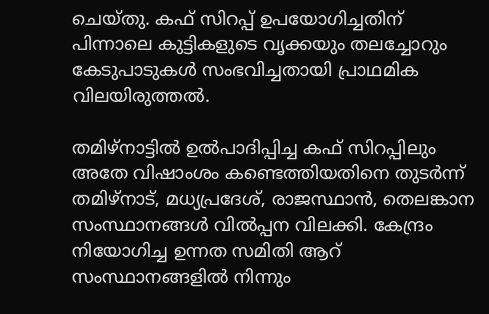ചെയ്തു. കഫ് സിറപ്പ് ഉപയോഗിച്ചതിന് പിന്നാലെ കുട്ടികളുടെ വൃക്കയും തലച്ചോറും കേടുപാടുകള്‍ സംഭവിച്ചതായി പ്രാഥമിക വിലയിരുത്തല്‍.

തമിഴ്‌നാട്ടില്‍ ഉല്‍പാദിപ്പിച്ച കഫ് സിറപ്പിലും അതേ വിഷാംശം കണ്ടെത്തിയതിനെ തുടര്‍ന്ന് തമിഴ്‌നാട്, മധ്യപ്രദേശ്, രാജസ്ഥാന്‍, തെലങ്കാന സംസ്ഥാനങ്ങള്‍ വില്‍പ്പന വിലക്കി. കേന്ദ്രം നിയോഗിച്ച ഉന്നത സമിതി ആറ് സംസ്ഥാനങ്ങളില്‍ നിന്നും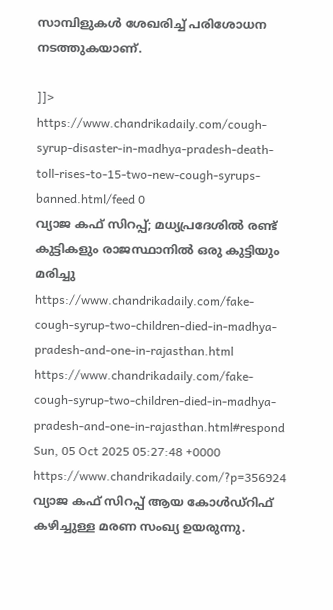സാമ്പിളുകള്‍ ശേഖരിച്ച് പരിശോധന നടത്തുകയാണ്.

]]>
https://www.chandrikadaily.com/cough-syrup-disaster-in-madhya-pradesh-death-toll-rises-to-15-two-new-cough-syrups-banned.html/feed 0
വ്യാജ കഫ് സിറപ്പ്; മധ്യപ്രദേശില്‍ രണ്ട് കുട്ടികളും രാജസ്ഥാനില്‍ ഒരു കുട്ടിയും മരിച്ചു https://www.chandrikadaily.com/fake-cough-syrup-two-children-died-in-madhya-pradesh-and-one-in-rajasthan.html https://www.chandrikadaily.com/fake-cough-syrup-two-children-died-in-madhya-pradesh-and-one-in-rajasthan.html#respond Sun, 05 Oct 2025 05:27:48 +0000 https://www.chandrikadaily.com/?p=356924 വ്യാജ കഫ് സിറപ്പ് ആയ കോള്‍ഡ്‌റിഫ് കഴിച്ചുള്ള മരണ സംഖ്യ ഉയരുന്നു.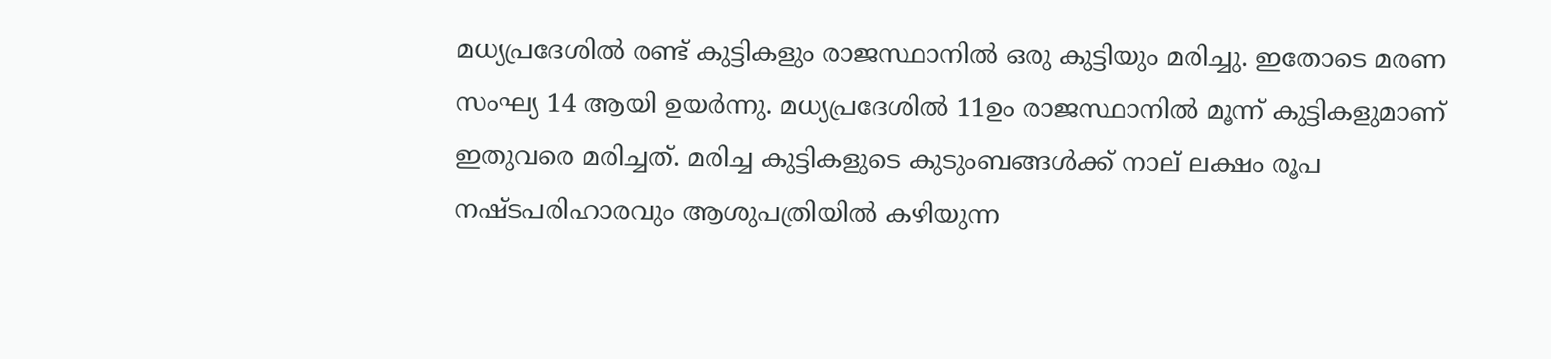മധ്യപ്രദേശില്‍ രണ്ട് കുട്ടികളും രാജസ്ഥാനില്‍ ഒരു കുട്ടിയും മരിച്ചു. ഇതോടെ മരണ സംഘ്യ 14 ആയി ഉയര്‍ന്നു. മധ്യപ്രദേശില്‍ 11ഉം രാജസ്ഥാനില്‍ മൂന്ന് കുട്ടികളുമാണ് ഇതുവരെ മരിച്ചത്. മരിച്ച കുട്ടികളുടെ കുടുംബങ്ങള്‍ക്ക് നാല് ലക്ഷം രൂപ നഷ്ടപരിഹാരവും ആശുപത്രിയില്‍ കഴിയുന്ന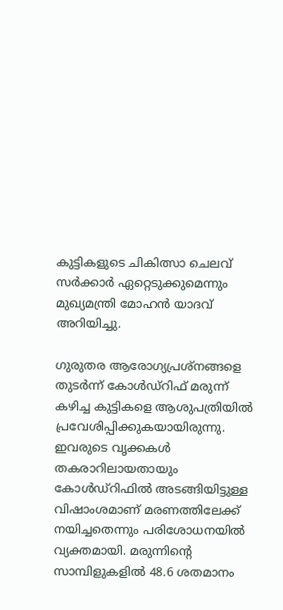കുട്ടികളുടെ ചികിത്സാ ചെലവ് സര്‍ക്കാര്‍ ഏറ്റെടുക്കുമെന്നും മുഖ്യമന്ത്രി മോഹന്‍ യാദവ് അറിയിച്ചു.

ഗുരുതര ആരോഗ്യപ്രശ്‌നങ്ങളെ തുടര്‍ന്ന് കോള്‍ഡ്‌റിഫ് മരുന്ന് കഴിച്ച കുട്ടികളെ ആശുപത്രിയില്‍ പ്രവേശിപ്പിക്കുകയായിരുന്നു. ഇവരുടെ വൃക്കകള്‍ തകരാറിലായതായും കോള്‍ഡ്‌റിഫില്‍ അടങ്ങിയിട്ടുള്ള വിഷാംശമാണ് മരണത്തിലേക്ക് നയിച്ചതെന്നും പരിശോധനയില്‍ വ്യക്തമായി. മരുന്നിന്റെ സാമ്പിളുകളില്‍ 48.6 ശതമാനം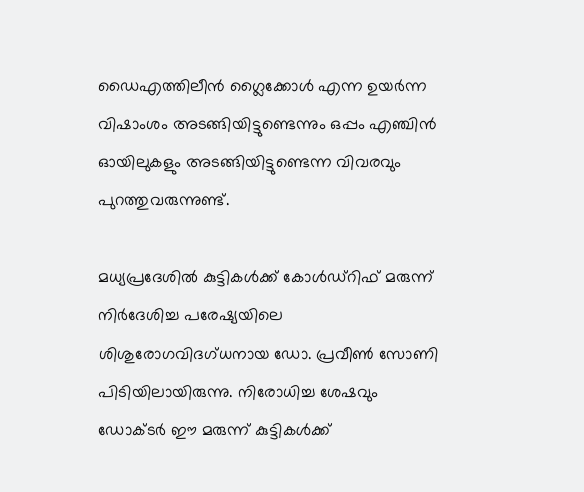ഡൈഎത്തിലീന്‍ ഗ്ലൈക്കോള്‍ എന്ന ഉയര്‍ന്ന വിഷാംശം അടങ്ങിയിട്ടുണ്ടെന്നും ഒപ്പം എഞ്ചിന്‍ ഓയിലുകളും അടങ്ങിയിട്ടുണ്ടെന്ന വിവരവും പുറത്തുവരുന്നുണ്ട്.

മധ്യപ്രദേശില്‍ കുട്ടികള്‍ക്ക് കോള്‍ഡ്‌റിഫ് മരുന്ന് നിര്‍ദേശിച്ച പരേഷ്യയിലെ ശിശുരോഗവിദഗ്ധനായ ഡോ. പ്രവീണ്‍ സോണി പിടിയിലായിരുന്നു. നിരോധിച്ച ശേഷവും ഡോക്ടര്‍ ഈ മരുന്ന് കുട്ടികള്‍ക്ക്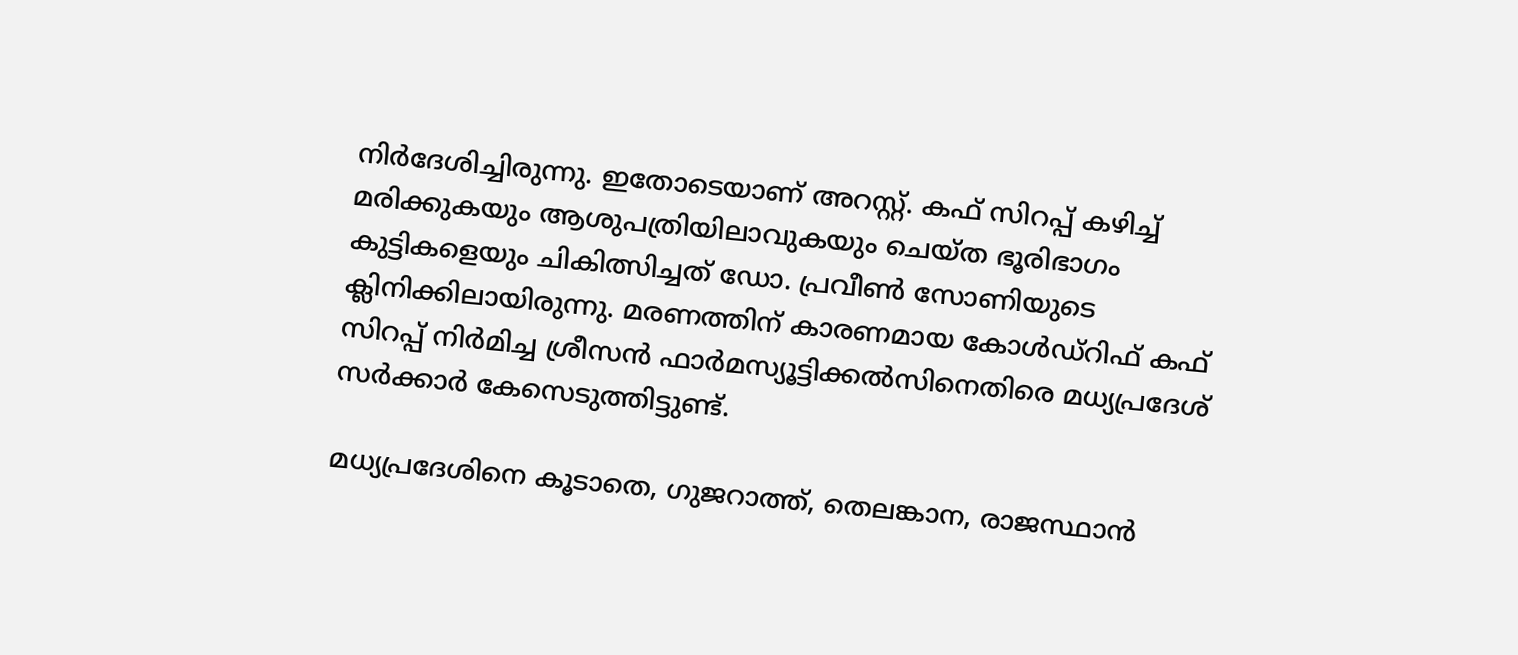നിര്‍ദേശിച്ചിരുന്നു. ഇതോടെയാണ് അറസ്റ്റ്. കഫ് സിറപ്പ് കഴിച്ച് മരിക്കുകയും ആശുപത്രിയിലാവുകയും ചെയ്ത ഭൂരിഭാഗം കുട്ടികളെയും ചികിത്സിച്ചത് ഡോ. പ്രവീണ്‍ സോണിയുടെ ക്ലിനിക്കിലായിരുന്നു. മരണത്തിന് കാരണമായ കോള്‍ഡ്‌റിഫ് കഫ് സിറപ്പ് നിര്‍മിച്ച ശ്രീസന്‍ ഫാര്‍മസ്യൂട്ടിക്കല്‍സിനെതിരെ മധ്യപ്രദേശ് സര്‍ക്കാര്‍ കേസെടുത്തിട്ടുണ്ട്.

മധ്യപ്രദേശിനെ കൂടാതെ, ഗുജറാത്ത്, തെലങ്കാന, രാജസ്ഥാന്‍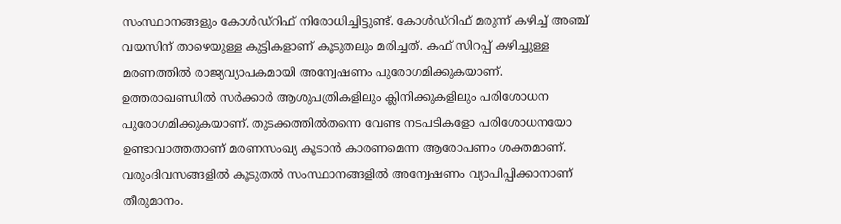സംസ്ഥാനങ്ങളും കോള്‍ഡ്‌റിഫ് നിരോധിച്ചിട്ടുണ്ട്. കോള്‍ഡ്‌റിഫ് മരുന്ന് കഴിച്ച് അഞ്ച് വയസിന് താഴെയുള്ള കുട്ടികളാണ് കൂടുതലും മരിച്ചത്. കഫ് സിറപ്പ് കഴിച്ചുള്ള മരണത്തില്‍ രാജ്യവ്യാപകമായി അന്വേഷണം പുരോഗമിക്കുകയാണ്. ഉത്തരാഖണ്ഡില്‍ സര്‍ക്കാര്‍ ആശുപത്രികളിലും ക്ലിനിക്കുകളിലും പരിശോധന പുരോഗമിക്കുകയാണ്. തുടക്കത്തില്‍തന്നെ വേണ്ട നടപടികളോ പരിശോധനയോ ഉണ്ടാവാത്തതാണ് മരണസംഖ്യ കൂടാന്‍ കാരണമെന്ന ആരോപണം ശക്തമാണ്. വരുംദിവസങ്ങളില്‍ കൂടുതല്‍ സംസ്ഥാനങ്ങളില്‍ അന്വേഷണം വ്യാപിപ്പിക്കാനാണ് തീരുമാനം.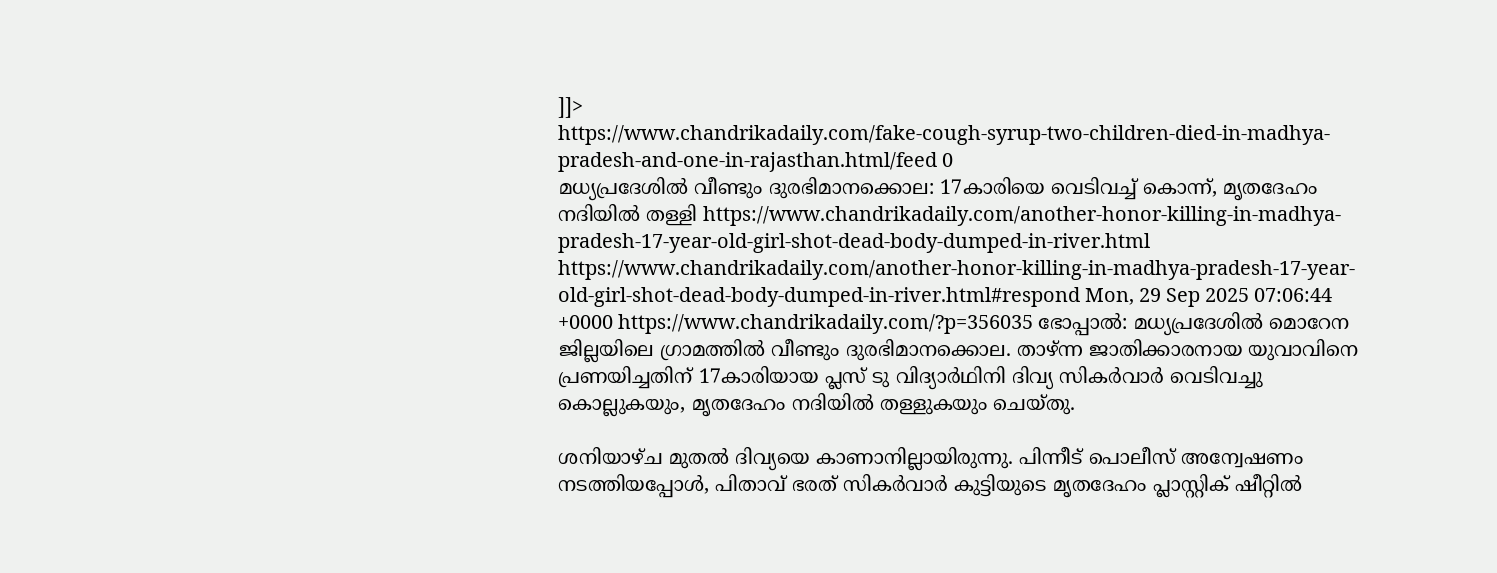]]>
https://www.chandrikadaily.com/fake-cough-syrup-two-children-died-in-madhya-pradesh-and-one-in-rajasthan.html/feed 0
മധ്യപ്രദേശില്‍ വീണ്ടും ദുരഭിമാനക്കൊല: 17കാരിയെ വെടിവച്ച് കൊന്ന്, മൃതദേഹം നദിയില്‍ തള്ളി https://www.chandrikadaily.com/another-honor-killing-in-madhya-pradesh-17-year-old-girl-shot-dead-body-dumped-in-river.html https://www.chandrikadaily.com/another-honor-killing-in-madhya-pradesh-17-year-old-girl-shot-dead-body-dumped-in-river.html#respond Mon, 29 Sep 2025 07:06:44 +0000 https://www.chandrikadaily.com/?p=356035 ഭോപ്പാല്‍: മധ്യപ്രദേശില്‍ മൊറേന ജില്ലയിലെ ഗ്രാമത്തില്‍ വീണ്ടും ദുരഭിമാനക്കൊല. താഴ്ന്ന ജാതിക്കാരനായ യുവാവിനെ പ്രണയിച്ചതിന് 17കാരിയായ പ്ലസ് ടു വിദ്യാര്‍ഥിനി ദിവ്യ സികര്‍വാര്‍ വെടിവച്ചു കൊല്ലുകയും, മൃതദേഹം നദിയില്‍ തള്ളുകയും ചെയ്തു.

ശനിയാഴ്ച മുതല്‍ ദിവ്യയെ കാണാനില്ലായിരുന്നു. പിന്നീട് പൊലീസ് അന്വേഷണം നടത്തിയപ്പോള്‍, പിതാവ് ഭരത് സികര്‍വാര്‍ കുട്ടിയുടെ മൃതദേഹം പ്ലാസ്റ്റിക് ഷീറ്റില്‍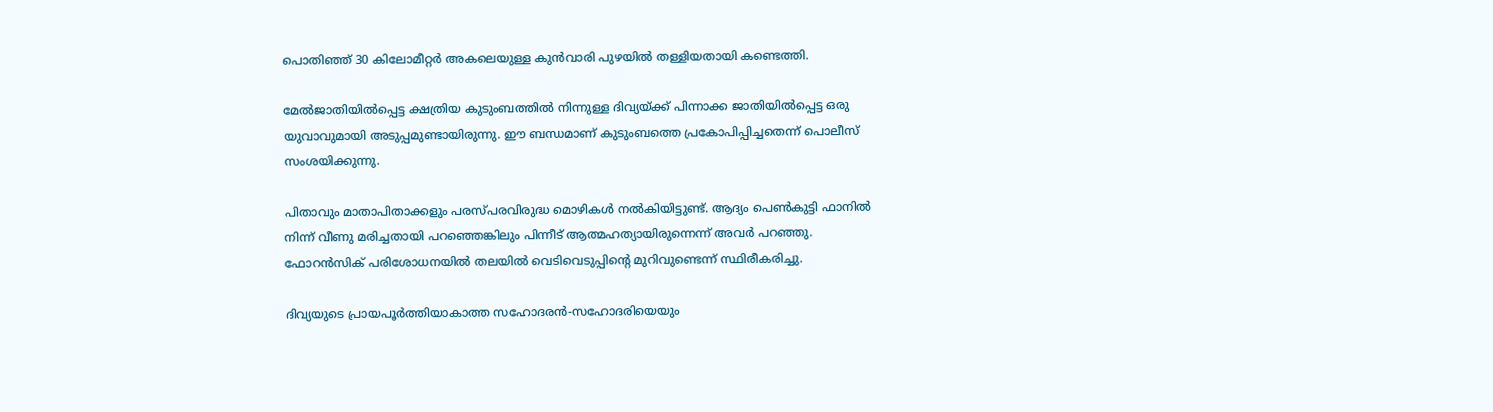പൊതിഞ്ഞ് 30 കിലോമീറ്റര്‍ അകലെയുള്ള കുന്‍വാരി പുഴയില്‍ തള്ളിയതായി കണ്ടെത്തി.

മേല്‍ജാതിയില്‍പ്പെട്ട ക്ഷത്രിയ കുടുംബത്തില്‍ നിന്നുള്ള ദിവ്യയ്ക്ക് പിന്നാക്ക ജാതിയില്‍പ്പെട്ട ഒരു യുവാവുമായി അടുപ്പമുണ്ടായിരുന്നു. ഈ ബന്ധമാണ് കുടുംബത്തെ പ്രകോപിപ്പിച്ചതെന്ന് പൊലീസ് സംശയിക്കുന്നു.

പിതാവും മാതാപിതാക്കളും പരസ്പരവിരുദ്ധ മൊഴികള്‍ നല്‍കിയിട്ടുണ്ട്. ആദ്യം പെണ്‍കുട്ടി ഫാനില്‍ നിന്ന് വീണു മരിച്ചതായി പറഞ്ഞെങ്കിലും പിന്നീട് ആത്മഹത്യായിരുന്നെന്ന് അവര്‍ പറഞ്ഞു. ഫോറന്‍സിക് പരിശോധനയില്‍ തലയില്‍ വെടിവെടുപ്പിന്റെ മുറിവുണ്ടെന്ന് സ്ഥിരീകരിച്ചു.

ദിവ്യയുടെ പ്രായപൂര്‍ത്തിയാകാത്ത സഹോദരന്‍-സഹോദരിയെയും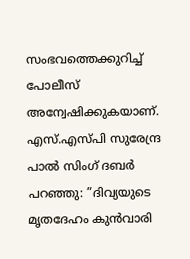സംഭവത്തെക്കുറിച്ച് പോലീസ് അന്വേഷിക്കുകയാണ്. എസ്.എസ്പി സുരേന്ദ്ര പാല്‍ സിംഗ് ദബര്‍ പറഞ്ഞു: ”ദിവ്യയുടെ മൃതദേഹം കുന്‍വാരി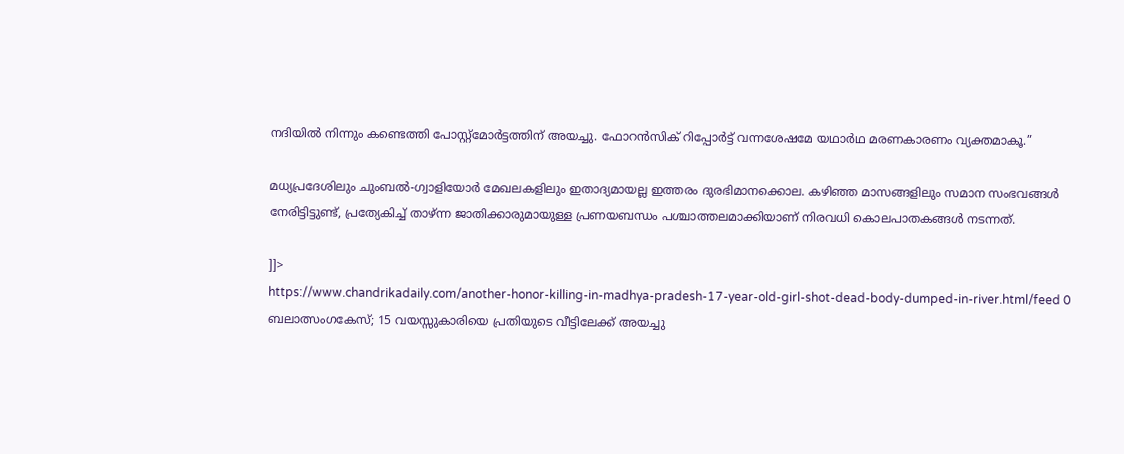നദിയില്‍ നിന്നും കണ്ടെത്തി പോസ്റ്റ്മോര്‍ട്ടത്തിന് അയച്ചു. ഫോറന്‍സിക് റിപ്പോര്‍ട്ട് വന്നശേഷമേ യഥാര്‍ഥ മരണകാരണം വ്യക്തമാകൂ.”

മധ്യപ്രദേശിലും ചുംബല്‍-ഗ്വാളിയോര്‍ മേഖലകളിലും ഇതാദ്യമായല്ല ഇത്തരം ദുരഭിമാനക്കൊല. കഴിഞ്ഞ മാസങ്ങളിലും സമാന സംഭവങ്ങള്‍ നേരിട്ടിട്ടുണ്ട്, പ്രത്യേകിച്ച് താഴ്ന്ന ജാതിക്കാരുമായുള്ള പ്രണയബന്ധം പശ്ചാത്തലമാക്കിയാണ് നിരവധി കൊലപാതകങ്ങള്‍ നടന്നത്.

]]>
https://www.chandrikadaily.com/another-honor-killing-in-madhya-pradesh-17-year-old-girl-shot-dead-body-dumped-in-river.html/feed 0
ബലാത്സംഗകേസ്; 15 വയസ്സുകാരിയെ പ്രതിയുടെ വീട്ടിലേക്ക് അയച്ചു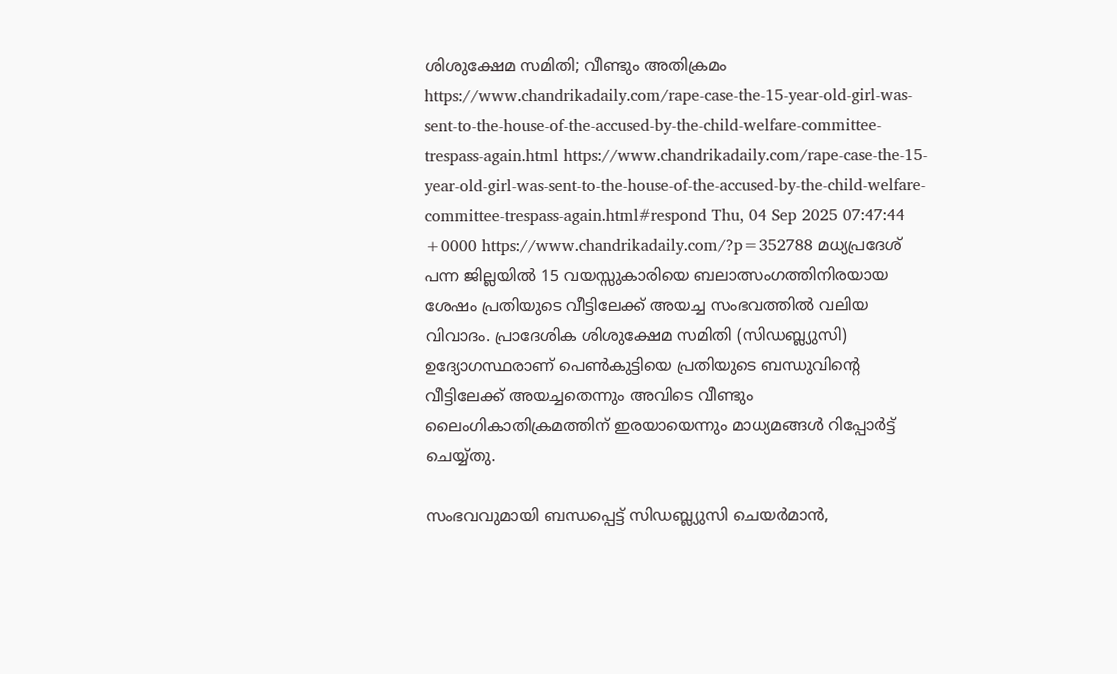ശിശുക്ഷേമ സമിതി; വീണ്ടും അതിക്രമം https://www.chandrikadaily.com/rape-case-the-15-year-old-girl-was-sent-to-the-house-of-the-accused-by-the-child-welfare-committee-trespass-again.html https://www.chandrikadaily.com/rape-case-the-15-year-old-girl-was-sent-to-the-house-of-the-accused-by-the-child-welfare-committee-trespass-again.html#respond Thu, 04 Sep 2025 07:47:44 +0000 https://www.chandrikadaily.com/?p=352788 മധ്യപ്രദേശ് പന്ന ജില്ലയില്‍ 15 വയസ്സുകാരിയെ ബലാത്സംഗത്തിനിരയായ ശേഷം പ്രതിയുടെ വീട്ടിലേക്ക് അയച്ച സംഭവത്തില്‍ വലിയ വിവാദം. പ്രാദേശിക ശിശുക്ഷേമ സമിതി (സിഡബ്ല്യുസി) ഉദ്യോഗസ്ഥരാണ് പെണ്‍കുട്ടിയെ പ്രതിയുടെ ബന്ധുവിന്റെ വീട്ടിലേക്ക് അയച്ചതെന്നും അവിടെ വീണ്ടും ലൈംഗികാതിക്രമത്തിന് ഇരയായെന്നും മാധ്യമങ്ങള്‍ റിപ്പോര്‍ട്ട് ചെയ്യ്തു.

സംഭവവുമായി ബന്ധപ്പെട്ട് സിഡബ്ല്യുസി ചെയര്‍മാന്‍,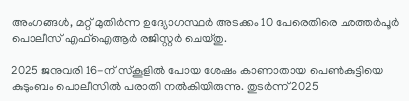അംഗങ്ങള്‍, മറ്റ് മുതിര്‍ന്ന ഉദ്യോഗസ്ഥര്‍ അടക്കം 10 പേരെതിരെ ഛത്തര്‍പൂര്‍ പൊലീസ് എഫ്ഐആര്‍ രജിസ്റ്റര്‍ ചെയ്തു.

2025 ജനുവരി 16-ന് സ്‌കൂളില്‍ പോയ ശേഷം കാണാതായ പെണ്‍കുട്ടിയെ കുടുംബം പൊലീസില്‍ പരാതി നല്‍കിയിരുന്നു. തുടര്‍ന്ന് 2025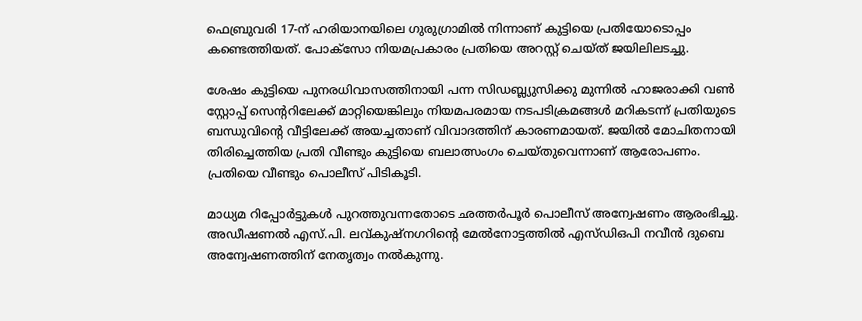ഫെബ്രുവരി 17-ന് ഹരിയാനയിലെ ഗുരുഗ്രാമില്‍ നിന്നാണ് കുട്ടിയെ പ്രതിയോടൊപ്പം കണ്ടെത്തിയത്. പോക്സോ നിയമപ്രകാരം പ്രതിയെ അറസ്റ്റ് ചെയ്ത് ജയിലിലടച്ചു.

ശേഷം കുട്ടിയെ പുനരധിവാസത്തിനായി പന്ന സിഡബ്ല്യുസിക്കു മുന്നില്‍ ഹാജരാക്കി വണ്‍ സ്റ്റോപ്പ് സെന്ററിലേക്ക് മാറ്റിയെങ്കിലും നിയമപരമായ നടപടിക്രമങ്ങള്‍ മറികടന്ന് പ്രതിയുടെ ബന്ധുവിന്റെ വീട്ടിലേക്ക് അയച്ചതാണ് വിവാദത്തിന് കാരണമായത്. ജയില്‍ മോചിതനായി തിരിച്ചെത്തിയ പ്രതി വീണ്ടും കുട്ടിയെ ബലാത്സംഗം ചെയ്തുവെന്നാണ് ആരോപണം. പ്രതിയെ വീണ്ടും പൊലീസ് പിടികൂടി.

മാധ്യമ റിപ്പോര്‍ട്ടുകള്‍ പുറത്തുവന്നതോടെ ഛത്തര്‍പൂര്‍ പൊലീസ് അന്വേഷണം ആരംഭിച്ചു. അഡീഷണല്‍ എസ്.പി. ലവ്കുഷ്‌നഗറിന്റെ മേല്‍നോട്ടത്തില്‍ എസ്ഡിഒപി നവീന്‍ ദുബെ അന്വേഷണത്തിന് നേതൃത്വം നല്‍കുന്നു.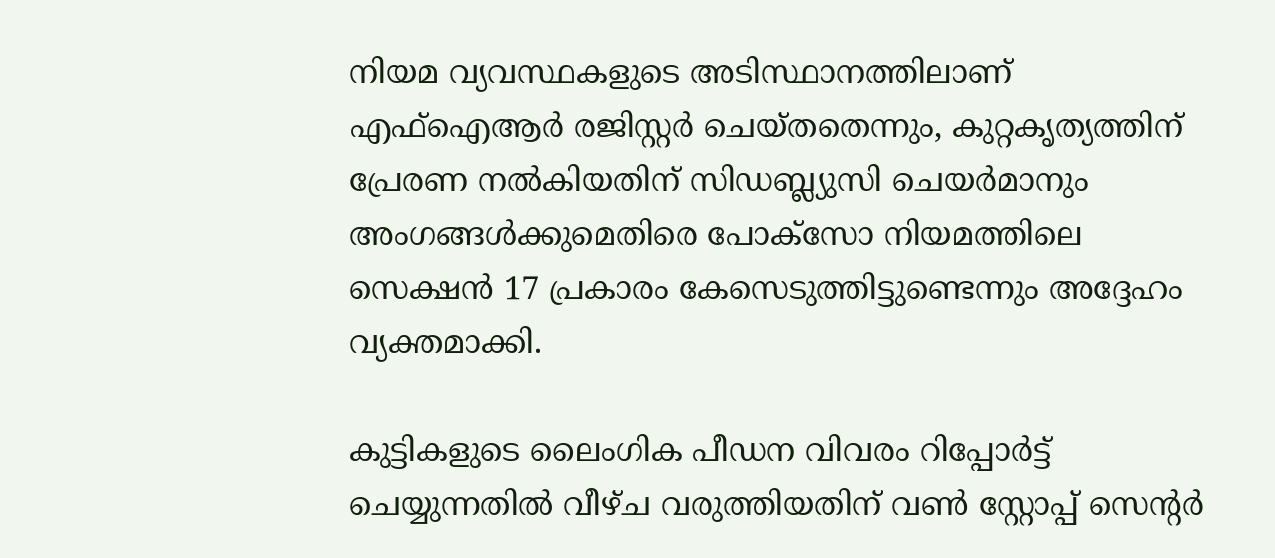നിയമ വ്യവസ്ഥകളുടെ അടിസ്ഥാനത്തിലാണ് എഫ്ഐആര്‍ രജിസ്റ്റര്‍ ചെയ്തതെന്നും, കുറ്റകൃത്യത്തിന് പ്രേരണ നല്‍കിയതിന് സിഡബ്ല്യുസി ചെയര്‍മാനും അംഗങ്ങള്‍ക്കുമെതിരെ പോക്സോ നിയമത്തിലെ സെക്ഷന്‍ 17 പ്രകാരം കേസെടുത്തിട്ടുണ്ടെന്നും അദ്ദേഹം വ്യക്തമാക്കി.

കുട്ടികളുടെ ലൈംഗിക പീഡന വിവരം റിപ്പോര്‍ട്ട് ചെയ്യുന്നതില്‍ വീഴ്ച വരുത്തിയതിന് വണ്‍ സ്റ്റോപ്പ് സെന്റര്‍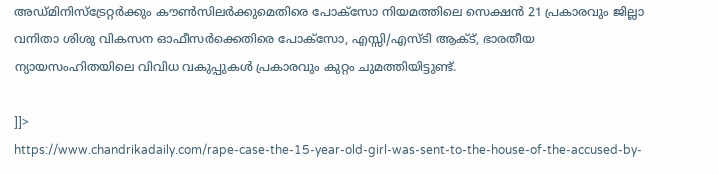അഡ്മിനിസ്‌ട്രേറ്റര്‍ക്കും കൗണ്‍സിലര്‍ക്കുമെതിരെ പോക്സോ നിയമത്തിലെ സെക്ഷന്‍ 21 പ്രകാരവും ജില്ലാ വനിതാ ശിശു വികസന ഓഫീസര്‍ക്കെതിരെ പോക്സോ, എസ്സി/എസ്ടി ആക്ട്, ഭാരതീയ ന്യായസംഹിതയിലെ വിവിധ വകുപ്പുകള്‍ പ്രകാരവും കുറ്റം ചുമത്തിയിട്ടുണ്ട്.

]]>
https://www.chandrikadaily.com/rape-case-the-15-year-old-girl-was-sent-to-the-house-of-the-accused-by-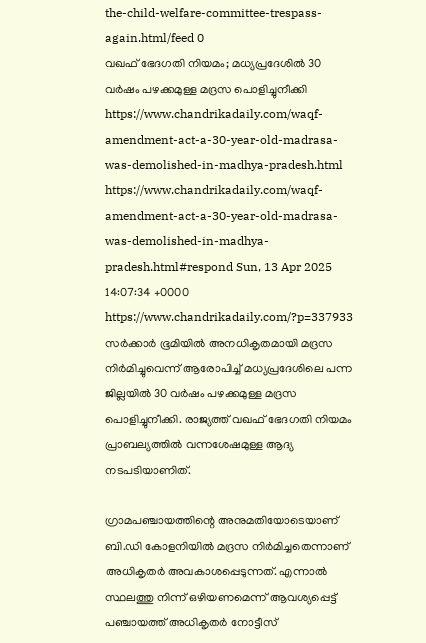the-child-welfare-committee-trespass-again.html/feed 0
വഖഫ് ഭേദഗതി നിയമം; മധ്യപ്രദേശില്‍ 30 വര്‍ഷം പഴക്കമുള്ള മദ്രസ പൊളിച്ചുനീക്കി https://www.chandrikadaily.com/waqf-amendment-act-a-30-year-old-madrasa-was-demolished-in-madhya-pradesh.html https://www.chandrikadaily.com/waqf-amendment-act-a-30-year-old-madrasa-was-demolished-in-madhya-pradesh.html#respond Sun, 13 Apr 2025 14:07:34 +0000 https://www.chandrikadaily.com/?p=337933 സര്‍ക്കാര്‍ ഭൂമിയില്‍ അനധികൃതമായി മദ്രസ നിര്‍മിച്ചുവെന്ന് ആരോപിച്ച് മധ്യപ്രദേശിലെ പന്ന ജില്ലയില്‍ 30 വര്‍ഷം പഴക്കമുള്ള മദ്രസ പൊളിച്ചുനീക്കി. രാജ്യത്ത് വഖഫ് ഭേദഗതി നിയമം പ്രാബല്യത്തില്‍ വന്നശേഷമുള്ള ആദ്യ നടപടിയാണിത്.

ഗ്രാമപഞ്ചായത്തിന്റെ അനുമതിയോടെയാണ് ബി.ഡി കോളനിയില്‍ മദ്രസ നിര്‍മിച്ചതെന്നാണ് അധികൃതര്‍ അവകാശപ്പെടുന്നത്. എന്നാല്‍ സ്ഥലത്തു നിന്ന് ഒഴിയണമെന്ന് ആവശ്യപ്പെട്ട് പഞ്ചായത്ത് അധികൃതര്‍ നോട്ടീസ്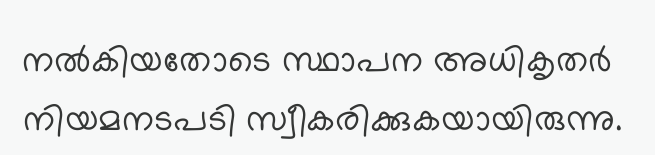നല്‍കിയതോടെ സ്ഥാപന അധികൃതര്‍ നിയമനടപടി സ്വീകരിക്കുകയായിരുന്നു.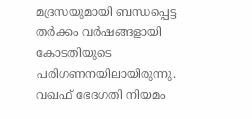മദ്രസയുമായി ബന്ധപ്പെട്ട തര്‍ക്കം വര്‍ഷങ്ങളായി കോടതിയുടെ പരിഗണനയിലായിരുന്നു. വഖഫ് ഭേദഗതി നിയമം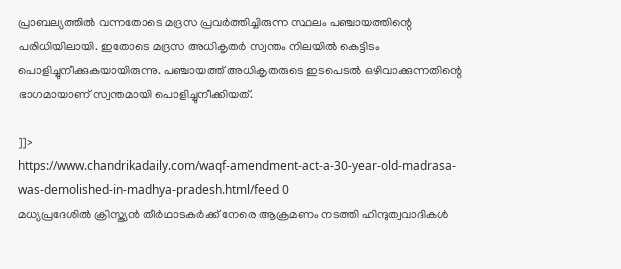പ്രാബല്യത്തില്‍ വന്നതോടെ മദ്രസ പ്രവര്‍ത്തിച്ചിരുന്ന സ്ഥലം പഞ്ചായത്തിന്റെ പരിധിയിലായി. ഇതോടെ മദ്രസ അധികൃതര്‍ സ്വന്തം നിലയില്‍ കെട്ടിടം പൊളിച്ചുനീക്കുകയായിരുന്നു. പഞ്ചായത്ത് അധികൃതരുടെ ഇടപെടല്‍ ഒഴിവാക്കുന്നതിന്റെ ഭാഗമായാണ് സ്വന്തമായി പൊളിച്ചുനീക്കിയത്.

]]>
https://www.chandrikadaily.com/waqf-amendment-act-a-30-year-old-madrasa-was-demolished-in-madhya-pradesh.html/feed 0
മധ്യപ്രദേശില്‍ ക്രിസ്ത്യന്‍ തീര്‍ഥാടകര്‍ക്ക് നേരെ ആക്രമണം നടത്തി ഹിന്ദുത്വവാദികള്‍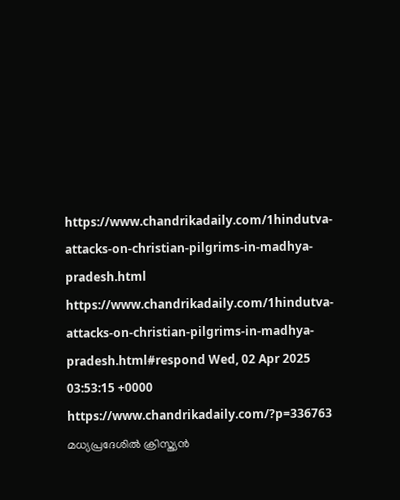https://www.chandrikadaily.com/1hindutva-attacks-on-christian-pilgrims-in-madhya-pradesh.html https://www.chandrikadaily.com/1hindutva-attacks-on-christian-pilgrims-in-madhya-pradesh.html#respond Wed, 02 Apr 2025 03:53:15 +0000 https://www.chandrikadaily.com/?p=336763 മധ്യപ്രദേശില്‍ ക്രിസ്ത്യന്‍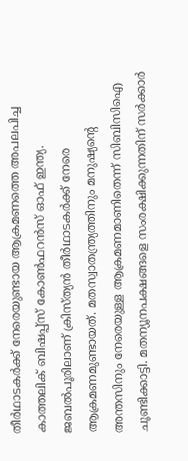തീര്‍ഥാടകര്‍ക്ക് നേരെയുണ്ടായ ആക്രമണത്തെ അപലപിച്ച കാത്തലിക് ബിഷപ്പ്‌സ് കോണ്‍ഫറന്‍സ് ഓഫ് ഇന്ത്യ. ജബല്‍പൂരിലാണ് ക്രിസ്ത്യന്‍ തീര്‍ഥാടകര്‍ക്ക് നേരെ ആക്രമണമുണ്ടായത്. മതസ്വാതന്ത്ര്യത്തിനും മനുഷ്യന്റെ അന്തസിനും നേരെയുള്ള ആക്രമണമാണിതെന്ന് സിബിസിഐ ചൂണ്ടിക്കാട്ടി. മതന്യൂനപക്ഷങ്ങളെ സംരക്ഷിക്കുന്നതിന് സര്‍ക്കാര്‍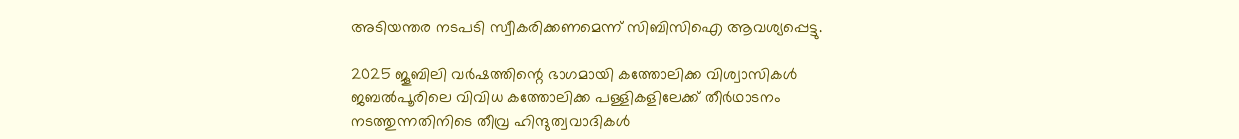അടിയന്തര നടപടി സ്വീകരിക്കണമെന്ന് സിബിസിഐ ആവശ്യപ്പെട്ടു.

2025 ജൂബിലി വര്‍ഷത്തിന്റെ ഭാഗമായി കത്തോലിക്ക വിശ്വാസികള്‍ ജബല്‍പൂരിലെ വിവിധ കത്തോലിക്ക പള്ളികളിലേക്ക് തീര്‍ഥാടനം നടത്തുന്നതിനിടെ തീവ്ര ഹിന്ദുത്വവാദികള്‍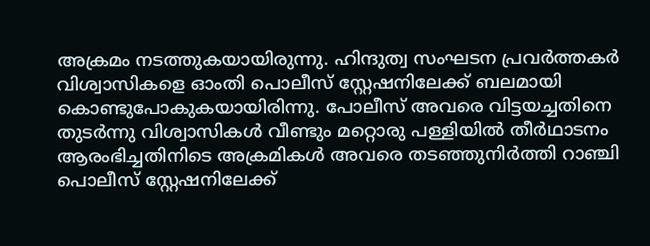അക്രമം നടത്തുകയായിരുന്നു. ഹിന്ദുത്വ സംഘടന പ്രവര്‍ത്തകര്‍ വിശ്വാസികളെ ഓംതി പൊലീസ് സ്റ്റേഷനിലേക്ക് ബലമായി കൊണ്ടുപോകുകയായിരിന്നു. പോലീസ് അവരെ വിട്ടയച്ചതിനെ തുടര്‍ന്നു വിശ്വാസികള്‍ വീണ്ടും മറ്റൊരു പള്ളിയില്‍ തീര്‍ഥാടനം ആരംഭിച്ചതിനിടെ അക്രമികള്‍ അവരെ തടഞ്ഞുനിര്‍ത്തി റാഞ്ചി പൊലീസ് സ്റ്റേഷനിലേക്ക്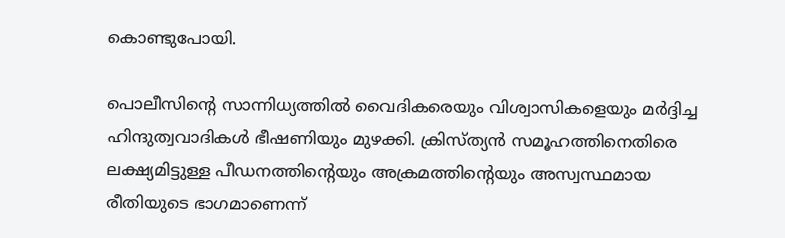കൊണ്ടുപോയി.

പൊലീസിന്റെ സാന്നിധ്യത്തില്‍ വൈദികരെയും വിശ്വാസികളെയും മര്‍ദ്ദിച്ച ഹിന്ദുത്വവാദികള്‍ ഭീഷണിയും മുഴക്കി. ക്രിസ്ത്യന്‍ സമൂഹത്തിനെതിരെ ലക്ഷ്യമിട്ടുള്ള പീഡനത്തിന്റെയും അക്രമത്തിന്റെയും അസ്വസ്ഥമായ രീതിയുടെ ഭാഗമാണെന്ന്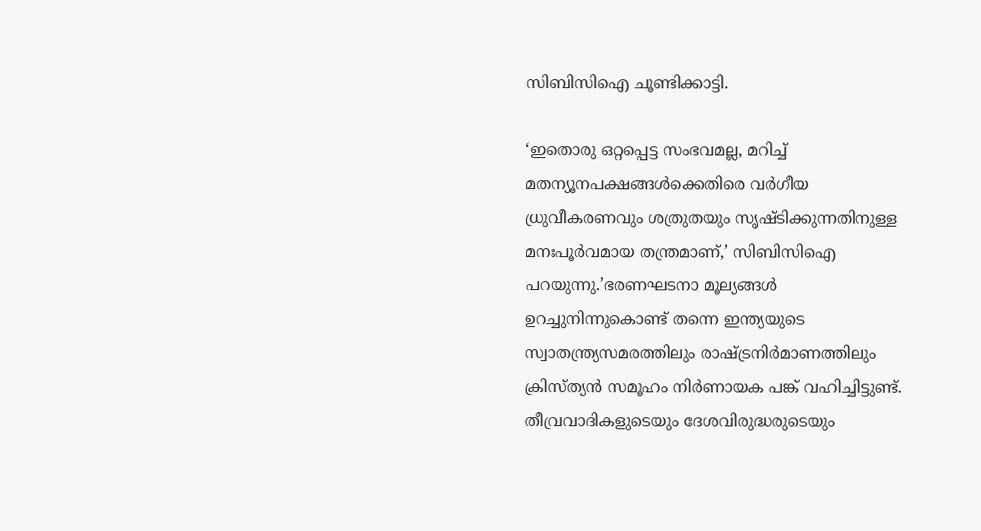സിബിസിഐ ചൂണ്ടിക്കാട്ടി.

‘ഇതൊരു ഒറ്റപ്പെട്ട സംഭവമല്ല, മറിച്ച് മതന്യൂനപക്ഷങ്ങള്‍ക്കെതിരെ വര്‍ഗീയ ധ്രുവീകരണവും ശത്രുതയും സൃഷ്ടിക്കുന്നതിനുള്ള മനഃപൂര്‍വമായ തന്ത്രമാണ്,’ സിബിസിഐ പറയുന്നു.’ഭരണഘടനാ മൂല്യങ്ങള്‍ ഉറച്ചുനിന്നുകൊണ്ട് തന്നെ ഇന്ത്യയുടെ സ്വാതന്ത്ര്യസമരത്തിലും രാഷ്ട്രനിര്‍മാണത്തിലും ക്രിസ്ത്യന്‍ സമൂഹം നിര്‍ണായക പങ്ക് വഹിച്ചിട്ടുണ്ട്. തീവ്രവാദികളുടെയും ദേശവിരുദ്ധരുടെയും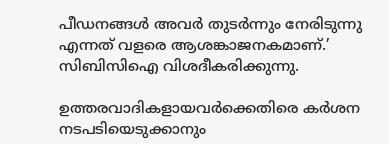പീഡനങ്ങള്‍ അവര്‍ തുടര്‍ന്നും നേരിടുന്നു എന്നത് വളരെ ആശങ്കാജനകമാണ്.’ സിബിസിഐ വിശദീകരിക്കുന്നു.

ഉത്തരവാദികളായവര്‍ക്കെതിരെ കര്‍ശന നടപടിയെടുക്കാനും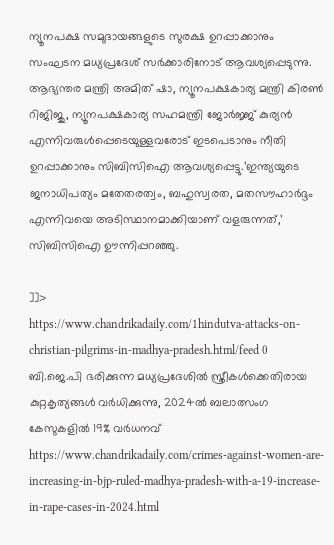ന്യൂനപക്ഷ സമുദായങ്ങളുടെ സുരക്ഷ ഉറപ്പാക്കാനും സംഘടന മധ്യപ്രദേശ് സര്‍ക്കാരിനോട് ആവശ്യപ്പെടുന്നു. ആഭ്യന്തര മന്ത്രി അമിത് ഷാ, ന്യൂനപക്ഷകാര്യ മന്ത്രി കിരണ്‍ റിജിജു, ന്യൂനപക്ഷകാര്യ സഹമന്ത്രി ജോര്‍ജ്ജ് കുര്യന്‍ എന്നിവരുള്‍പ്പെടെയുള്ളവരോട് ഇടപെടാനും നീതി ഉറപ്പാക്കാനും സിബിസിഐ ആവശ്യപ്പെട്ടു.’ഇന്ത്യയുടെ ജനാധിപത്യം മതേതരത്വം, ബഹുസ്വരത, മതസൗഹാര്‍ദ്ദം എന്നിവയെ അടിസ്ഥാനമാക്കിയാണ് വളരുന്നത്,’ സിബിസിഐ ഊന്നിപ്പറഞ്ഞു.

]]>
https://www.chandrikadaily.com/1hindutva-attacks-on-christian-pilgrims-in-madhya-pradesh.html/feed 0
ബി.ജെ.പി ഭരിക്കുന്ന മധ്യപ്രദേശിൽ സ്ത്രീകൾക്കെതിരായ കുറ്റകൃത്യങ്ങൾ വർധിക്കുന്നു, 2024ൽ ബലാത്സംഗ കേസുകളിൽ 19% വർധനവ് https://www.chandrikadaily.com/crimes-against-women-are-increasing-in-bjp-ruled-madhya-pradesh-with-a-19-increase-in-rape-cases-in-2024.html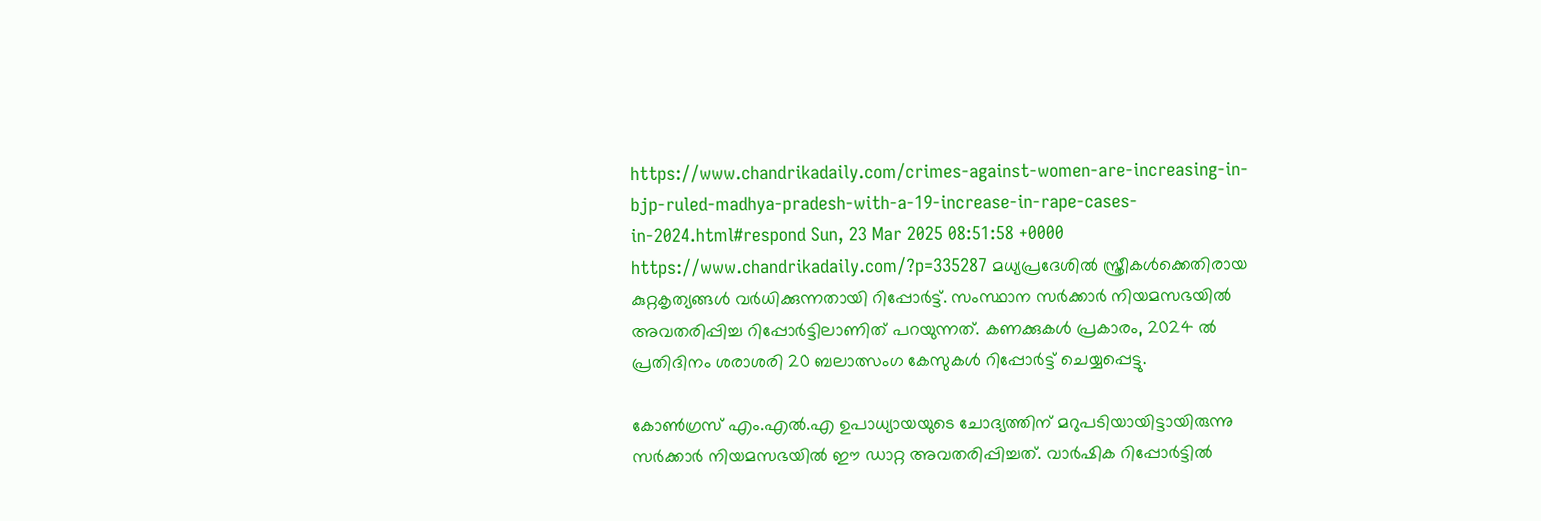https://www.chandrikadaily.com/crimes-against-women-are-increasing-in-bjp-ruled-madhya-pradesh-with-a-19-increase-in-rape-cases-in-2024.html#respond Sun, 23 Mar 2025 08:51:58 +0000 https://www.chandrikadaily.com/?p=335287 മധ്യപ്രദേശിൽ സ്ത്രീകൾക്കെതിരായ കുറ്റകൃത്യങ്ങൾ വർധിക്കുന്നതായി റിപ്പോർട്ട്. സംസ്ഥാന സർക്കാർ നിയമസഭയിൽ അവതരിപ്പിച്ച റിപ്പോർട്ടിലാണിത് പറയുന്നത്. കണക്കുകൾ പ്രകാരം, 2024 ൽ പ്രതിദിനം ശരാശരി 20 ബലാത്സംഗ കേസുകൾ റിപ്പോർട്ട് ചെയ്യപ്പെട്ടു.

കോൺഗ്രസ് എം.എൽ.എ ഉപാധ്യായയുടെ ചോദ്യത്തിന് മറുപടിയായിട്ടായിരുന്നു സർക്കാർ നിയമസഭയിൽ ഈ ഡാറ്റ അവതരിപ്പിച്ചത്. വാർഷിക റിപ്പോർട്ടിൽ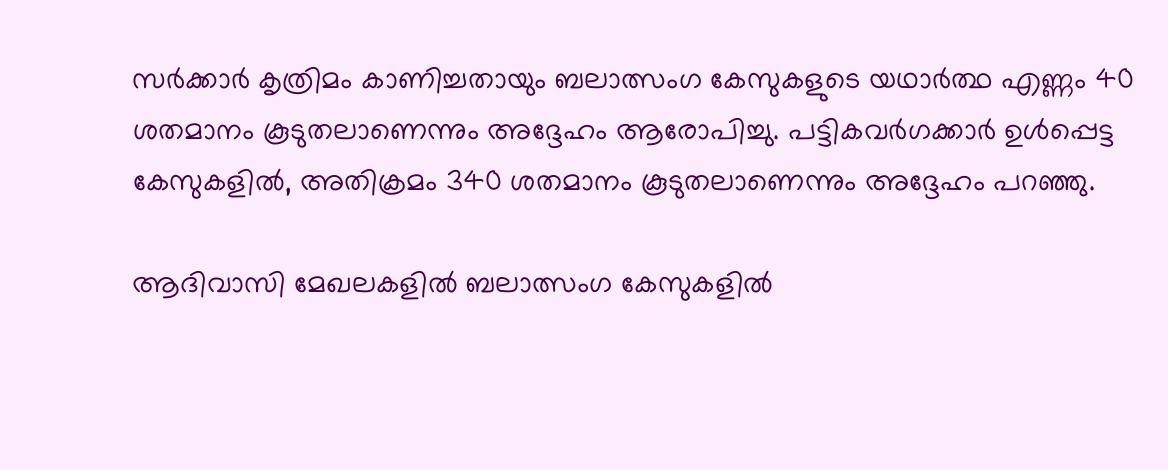സർക്കാർ കൃത്രിമം കാണിച്ചതായും ബലാത്സംഗ കേസുകളുടെ യഥാർത്ഥ എണ്ണം 40 ശതമാനം കൂടുതലാണെന്നും അദ്ദേഹം ആരോപിച്ചു. പട്ടികവർഗക്കാർ ഉൾപ്പെട്ട കേസുകളിൽ, അതിക്രമം 340 ശതമാനം കൂടുതലാണെന്നും അദ്ദേഹം പറഞ്ഞു.

ആദിവാസി മേഖലകളിൽ ബലാത്സംഗ കേസുകളിൽ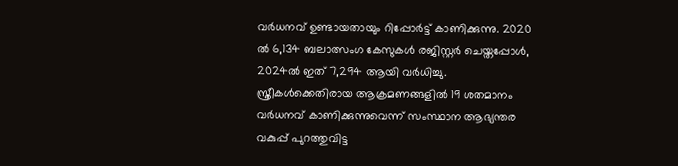വർധനവ് ഉണ്ടായതായും റിപ്പോർട്ട് കാണിക്കുന്നു. 2020 ൽ 6,134 ബലാത്സംഗ കേസുകൾ രജിസ്റ്റർ ചെയ്തപ്പോൾ, 2024ൽ ഇത് 7,294 ആയി വർധിച്ചു. സ്ത്രീകൾക്കെതിരായ ആക്രമണങ്ങളിൽ 19 ശതമാനം വർധനവ് കാണിക്കുന്നുവെന്ന് സംസ്ഥാന ആഭ്യന്തര വകുപ്പ് പുറത്തുവിട്ട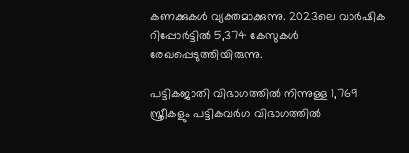കണക്കുകൾ വ്യക്തമാക്കുന്നു. 2023ലെ വാർഷിക റിപ്പോർട്ടിൽ 5,374 കേസുകൾ രേഖപ്പെടുത്തിയിരുന്നു.

പട്ടികജാതി വിഭാഗത്തിൽ നിന്നുള്ള 1,769 സ്ത്രീകളും പട്ടികവർഗ വിഭാഗത്തിൽ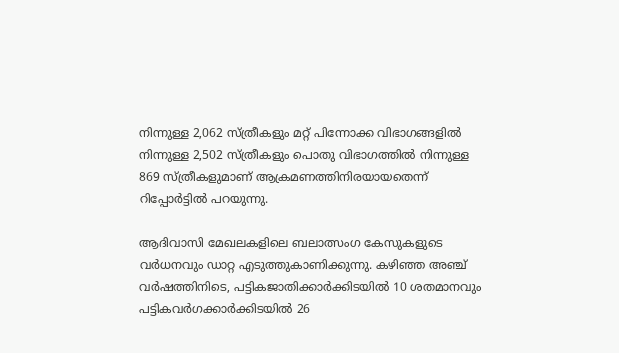നിന്നുള്ള 2,062 സ്ത്രീകളും മറ്റ് പിന്നോക്ക വിഭാഗങ്ങളിൽ നിന്നുള്ള 2,502 സ്ത്രീകളും പൊതു വിഭാഗത്തിൽ നിന്നുള്ള 869 സ്ത്രീകളുമാണ് ആക്രമണത്തിനിരയായതെന്ന് റിപ്പോർട്ടിൽ പറയുന്നു.

ആദിവാസി മേഖലകളിലെ ബലാത്സംഗ കേസുകളുടെ വർധനവും ഡാറ്റ എടുത്തുകാണിക്കുന്നു. കഴിഞ്ഞ അഞ്ച് വർഷത്തിനിടെ, പട്ടികജാതിക്കാർക്കിടയിൽ 10 ശതമാനവും പട്ടികവർഗക്കാർക്കിടയിൽ 26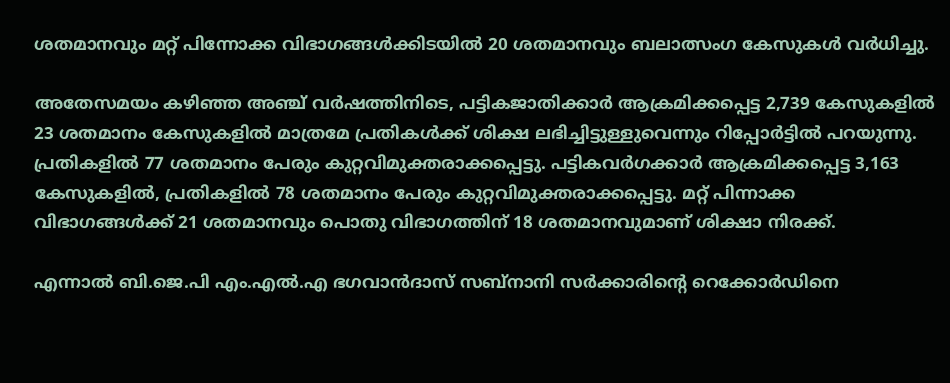ശതമാനവും മറ്റ് പിന്നോക്ക വിഭാഗങ്ങൾക്കിടയിൽ 20 ശതമാനവും ബലാത്സംഗ കേസുകൾ വർധിച്ചു.

അതേസമയം കഴിഞ്ഞ അഞ്ച് വർഷത്തിനിടെ, പട്ടികജാതിക്കാർ ആക്രമിക്കപ്പെട്ട 2,739 കേസുകളിൽ 23 ശതമാനം കേസുകളിൽ മാത്രമേ പ്രതികൾക്ക് ശിക്ഷ ലഭിച്ചിട്ടുള്ളുവെന്നും റിപ്പോർട്ടിൽ പറയുന്നു. പ്രതികളിൽ 77 ശതമാനം പേരും കുറ്റവിമുക്തരാക്കപ്പെട്ടു. പട്ടികവർഗക്കാർ ആക്രമിക്കപ്പെട്ട 3,163 കേസുകളിൽ, പ്രതികളിൽ 78 ശതമാനം പേരും കുറ്റവിമുക്തരാക്കപ്പെട്ടു. മറ്റ് പിന്നാക്ക വിഭാഗങ്ങൾക്ക് 21 ശതമാനവും പൊതു വിഭാഗത്തിന് 18 ശതമാനവുമാണ് ശിക്ഷാ നിരക്ക്.

എന്നാൽ ബി.ജെ.പി എം.എൽ.എ ഭഗവാൻദാസ് സബ്‌നാനി സർക്കാരിന്റെ റെക്കോർഡിനെ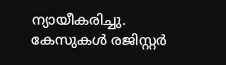ന്യായീകരിച്ചു. കേസുകൾ രജിസ്റ്റർ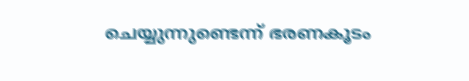ചെയ്യുന്നുണ്ടെന്ന് ഭരണകൂടം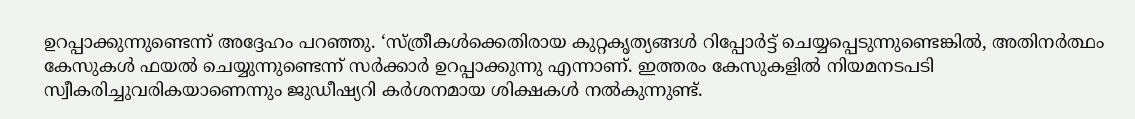ഉറപ്പാക്കുന്നുണ്ടെന്ന് അദ്ദേഹം പറഞ്ഞു. ‘സ്ത്രീകൾക്കെതിരായ കുറ്റകൃത്യങ്ങൾ റിപ്പോർട്ട് ചെയ്യപ്പെടുന്നുണ്ടെങ്കിൽ, അതിനർത്ഥം കേസുകൾ ഫയൽ ചെയ്യുന്നുണ്ടെന്ന് സർക്കാർ ഉറപ്പാക്കുന്നു എന്നാണ്. ഇത്തരം കേസുകളിൽ നിയമനടപടി സ്വീകരിച്ചുവരികയാണെന്നും ജുഡീഷ്യറി കർശനമായ ശിക്ഷകൾ നൽകുന്നുണ്ട്.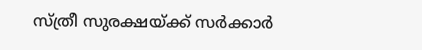സ്ത്രീ സുരക്ഷയ്ക്ക് സർക്കാർ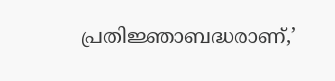പ്രതിജ്ഞാബദ്ധരാണ്,’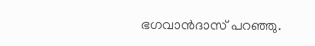ഭഗവാൻദാസ് പറഞ്ഞു.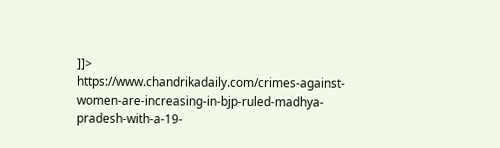]]>
https://www.chandrikadaily.com/crimes-against-women-are-increasing-in-bjp-ruled-madhya-pradesh-with-a-19-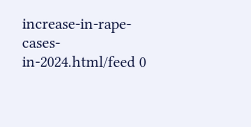increase-in-rape-cases-in-2024.html/feed 0